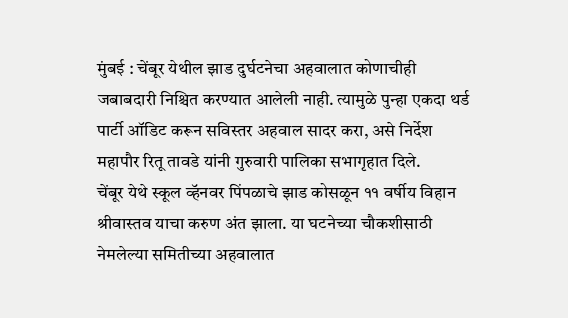मुंबई : चेंबूर येथील झाड दुर्घटनेचा अहवालात कोणाचीही जबाबदारी निश्चित करण्यात आलेली नाही. त्यामुळे पुन्हा एकदा थर्ड पार्टी ऑडिट करून सविस्तर अहवाल सादर करा, असे निर्देश महापौर रितू तावडे यांनी गुरुवारी पालिका सभागृहात दिले.
चेंबूर येथे स्कूल व्हॅनवर पिंपळाचे झाड कोसळून ११ वर्षीय विहान श्रीवास्तव याचा करुण अंत झाला. या घटनेच्या चौकशीसाठी नेमलेल्या समितीच्या अहवालात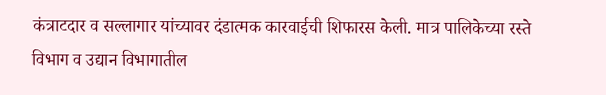कंत्राटदार व सल्लागार यांच्यावर दंडात्मक कारवाईची शिफारस केली. मात्र पालिकेच्या रस्ते विभाग व उद्यान विभागातील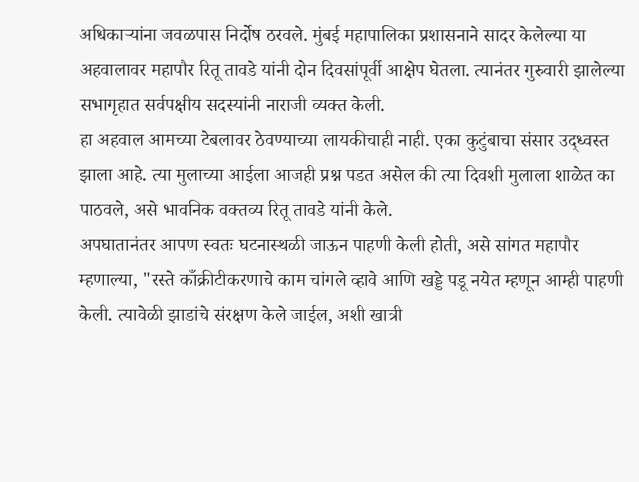अधिकाऱ्यांना जवळपास निर्दोष ठरवले. मुंबई महापालिका प्रशासनाने सादर केलेल्या या अहवालावर महापौर रितू तावडे यांनी दोन दिवसांपूर्वी आक्षेप घेतला. त्यानंतर गुरुवारी झालेल्या सभागृहात सर्वपक्षीय सदस्यांनी नाराजी व्यक्त केली.
हा अहवाल आमच्या टेबलावर ठेवण्याच्या लायकीचाही नाही. एका कुटुंबाचा संसार उद्ध्वस्त झाला आहे. त्या मुलाच्या आईला आजही प्रश्न पडत असेल की त्या दिवशी मुलाला शाळेत का पाठवले, असे भावनिक वक्तव्य रितू तावडे यांनी केले.
अपघातानंतर आपण स्वतः घटनास्थळी जाऊन पाहणी केली होती, असे सांगत महापौर म्हणाल्या, "रस्ते काँक्रीटीकरणाचे काम चांगले व्हावे आणि खड्डे पडू नयेत म्हणून आम्ही पाहणी केली. त्यावेळी झाडांचे संरक्षण केले जाईल, अशी खात्री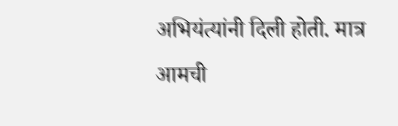अभियंत्यांनी दिली होती. मात्र आमची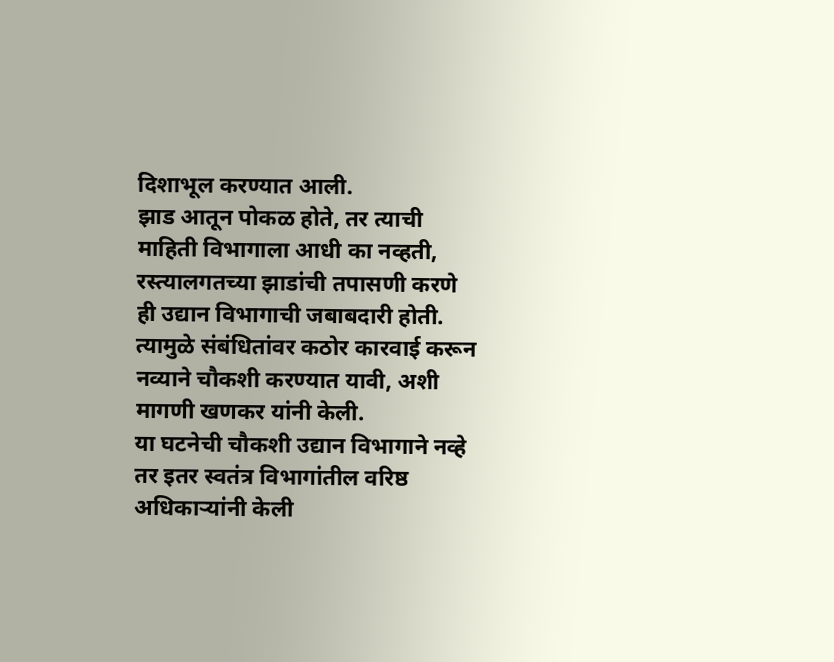दिशाभूल करण्यात आली.
झाड आतून पोकळ होते, तर त्याची माहिती विभागाला आधी का नव्हती, रस्त्यालगतच्या झाडांची तपासणी करणे ही उद्यान विभागाची जबाबदारी होती. त्यामुळे संबंधितांवर कठोर कारवाई करून नव्याने चौकशी करण्यात यावी, अशी मागणी खणकर यांनी केली.
या घटनेची चौकशी उद्यान विभागाने नव्हे तर इतर स्वतंत्र विभागांतील वरिष्ठ अधिकाऱ्यांनी केली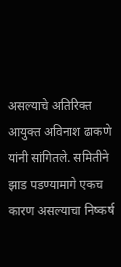असल्याचे अतिरिक्त आयुक्त अविनाश ढाकणे यांनी सांगितले. समितीने झाड पडण्यामागे एकच कारण असल्याचा निष्कर्ष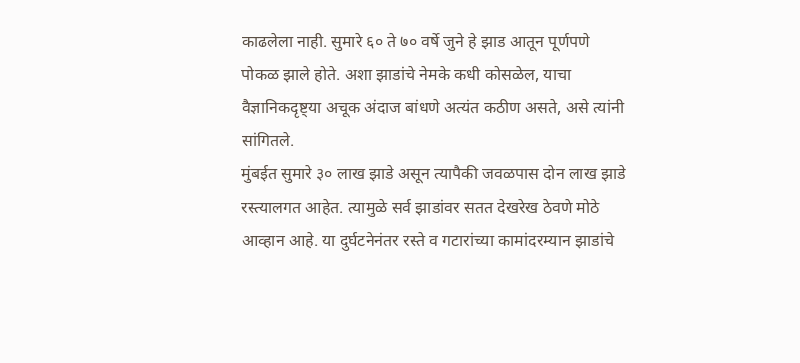काढलेला नाही. सुमारे ६० ते ७० वर्षे जुने हे झाड आतून पूर्णपणे पोकळ झाले होते. अशा झाडांचे नेमके कधी कोसळेल, याचा वैज्ञानिकदृष्ट्या अचूक अंदाज बांधणे अत्यंत कठीण असते, असे त्यांनी सांगितले.
मुंबईत सुमारे ३० लाख झाडे असून त्यापैकी जवळपास दोन लाख झाडे रस्त्यालगत आहेत. त्यामुळे सर्व झाडांवर सतत देखरेख ठेवणे मोठे आव्हान आहे. या दुर्घटनेनंतर रस्ते व गटारांच्या कामांदरम्यान झाडांचे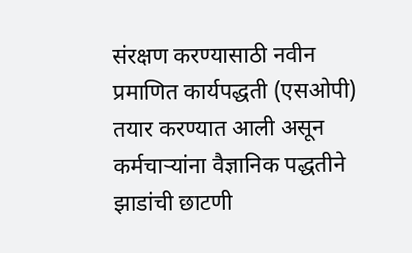संरक्षण करण्यासाठी नवीन प्रमाणित कार्यपद्धती (एसओपी) तयार करण्यात आली असून कर्मचाऱ्यांना वैज्ञानिक पद्धतीने झाडांची छाटणी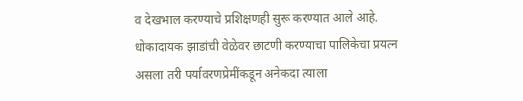व देखभाल करण्याचे प्रशिक्षणही सुरू करण्यात आले आहे.
धोकादायक झाडांची वेळेवर छाटणी करण्याचा पालिकेचा प्रयत्न असला तरी पर्यावरणप्रेमींकडून अनेकदा त्याला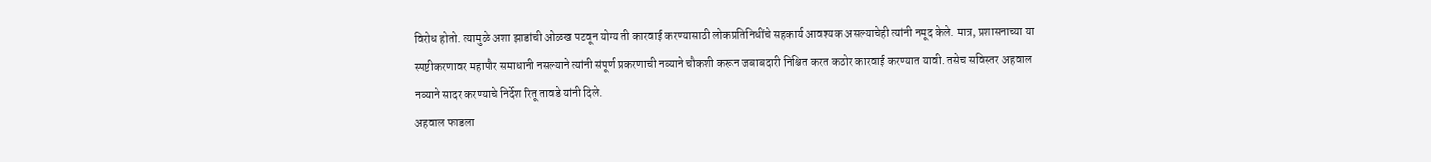विरोध होतो. त्यामुळे अशा झाडांची ओळख पटवून योग्य ती कारवाई करण्यासाठी लोकप्रतिनिधींचे सहकार्य आवश्यक असल्याचेही त्यांनी नमूद केले. मात्र, प्रशासनाच्या या स्पष्टीकरणावर महापौर समाधानी नसल्याने त्यांनी संपूर्ण प्रकरणाची नव्याने चौकशी करून जबाबदारी निश्चित करत कठोर कारवाई करण्यात यावी. तसेच सविस्तर अहवाल नव्याने सादर करण्याचे निर्देश रितू तावडे यांनी दिले.
अहवाल फाडला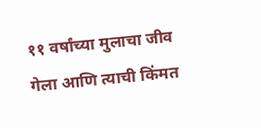११ वर्षांच्या मुलाचा जीव गेला आणि त्याची किंमत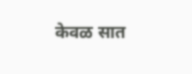केवळ सात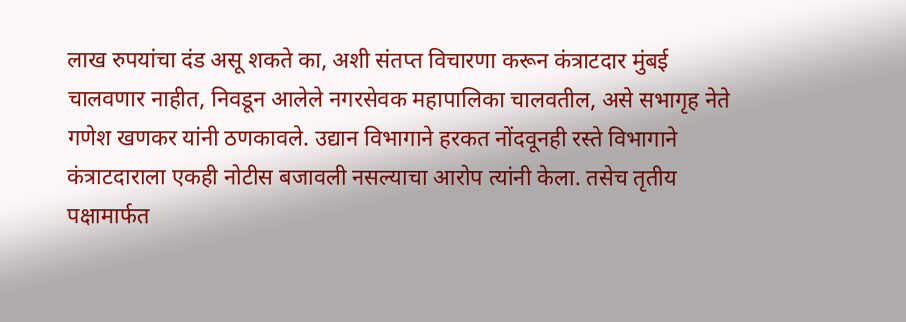लाख रुपयांचा दंड असू शकते का, अशी संतप्त विचारणा करून कंत्राटदार मुंबई चालवणार नाहीत, निवडून आलेले नगरसेवक महापालिका चालवतील, असे सभागृह नेते गणेश खणकर यांनी ठणकावले. उद्यान विभागाने हरकत नोंदवूनही रस्ते विभागाने कंत्राटदाराला एकही नोटीस बजावली नसल्याचा आरोप त्यांनी केला. तसेच तृतीय पक्षामार्फत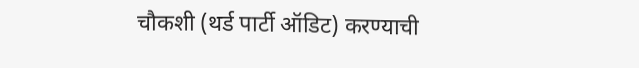चौकशी (थर्ड पार्टी ऑडिट) करण्याची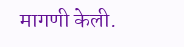मागणी केली.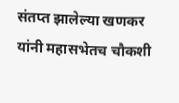संतप्त झालेल्या खणकर यांनी महासभेतच चौकशी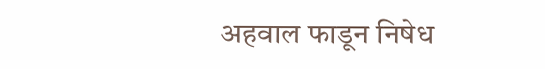अहवाल फाडून निषेध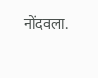नोंदवला.